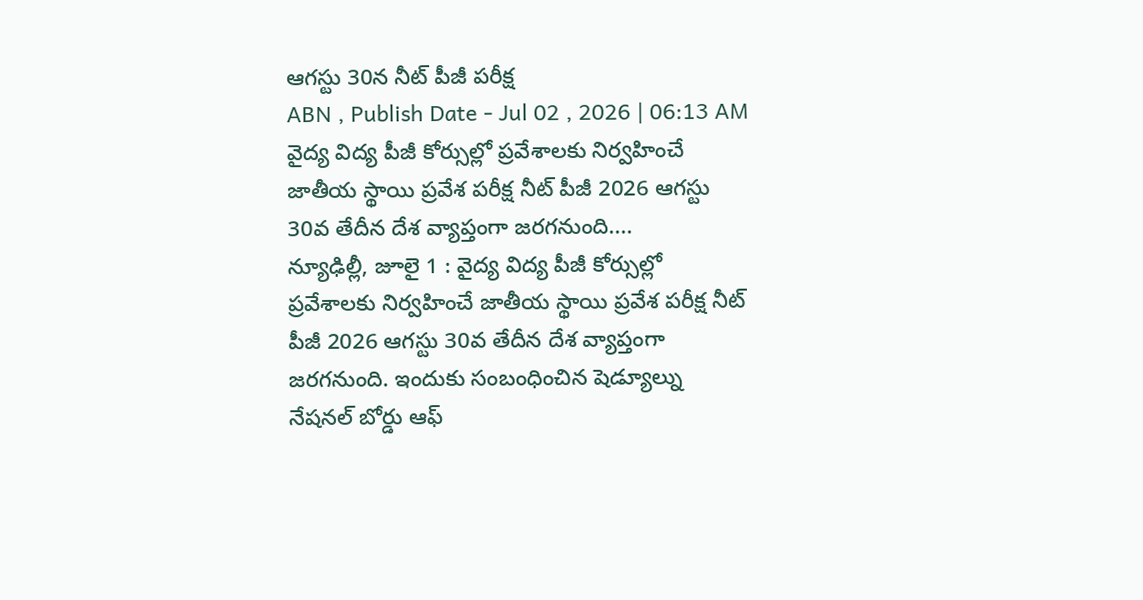ఆగస్టు 30న నీట్ పీజీ పరీక్ష
ABN , Publish Date - Jul 02 , 2026 | 06:13 AM
వైద్య విద్య పీజీ కోర్సుల్లో ప్రవేశాలకు నిర్వహించే జాతీయ స్థాయి ప్రవేశ పరీక్ష నీట్ పీజీ 2026 ఆగస్టు 30వ తేదీన దేశ వ్యాప్తంగా జరగనుంది....
న్యూఢిల్లీ, జూలై 1 : వైద్య విద్య పీజీ కోర్సుల్లో ప్రవేశాలకు నిర్వహించే జాతీయ స్థాయి ప్రవేశ పరీక్ష నీట్ పీజీ 2026 ఆగస్టు 30వ తేదీన దేశ వ్యాప్తంగా జరగనుంది. ఇందుకు సంబంధించిన షెడ్యూల్ను నేషనల్ బోర్డు ఆఫ్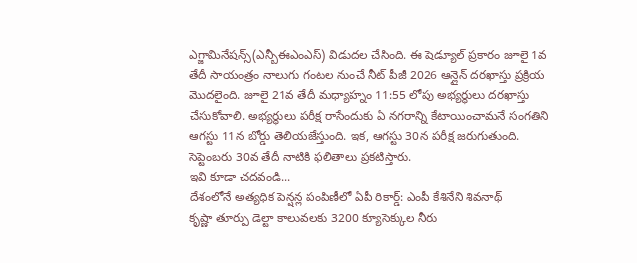ఎగ్జామినేషన్స్(ఎన్బీఈఎంఎస్) విడుదల చేసింది. ఈ షెడ్యూల్ ప్రకారం జూలై 1వ తేదీ సాయంత్రం నాలుగు గంటల నుంచే నీట్ పీజీ 2026 ఆన్లైన్ దరఖాస్తు ప్రక్రియ మొదలైంది. జూలై 21వ తేదీ మధ్యాహ్నం 11:55 లోపు అభ్యర్థులు దరఖాస్తు చేసుకోవాలి. అభ్యర్థులు పరీక్ష రాసేందుకు ఏ నగరాన్ని కేటాయించామనే సంగతిని ఆగస్టు 11న బోర్డు తెలియజేస్తుంది. ఇక, ఆగస్టు 30న పరీక్ష జరుగుతుంది. సెప్టెంబరు 30వ తేదీ నాటికి ఫలితాలు ప్రకటిస్తారు.
ఇవి కూడా చదవండి...
దేశంలోనే అత్యధిక పెన్షన్ల పంపిణీలో ఏపీ రికార్డ్: ఎంపీ కేశినేని శివనాథ్
కృష్ణా తూర్పు డెల్టా కాలువలకు 3200 క్యూసెక్కుల నీరు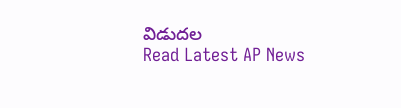విడుదల
Read Latest AP News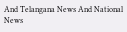And Telangana News And National News